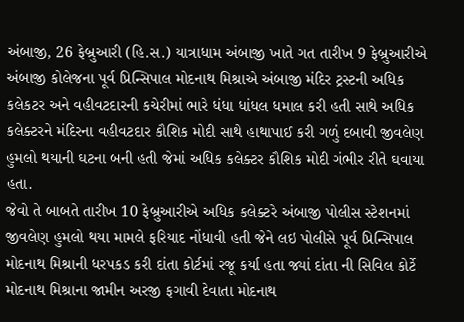અંબાજી, 26 ફેબ્રુઆરી (હિ.સ.) યાત્રાધામ અંબાજી ખાતે ગત તારીખ 9 ફેબ્રુઆરીએ અંબાજી કોલેજના પૂર્વ પ્રિન્સિપાલ મોદનાથ મિશ્રાએ અંબાજી મંદિર ટ્રસ્ટની અધિક કલેકટર અને વહીવટદારની કચેરીમાં ભારે ધંધા ધાંધલ ધમાલ કરી હતી સાથે અધિક કલેક્ટરને મંદિરના વહીવટદાર કૌશિક મોદી સાથે હાથાપાઈ કરી ગળું દબાવી જીવલેણ હુમલો થયાની ઘટના બની હતી જેમાં અધિક કલેક્ટર કૌશિક મોદી ગંભીર રીતે ઘવાયા હતા.
જેવો તે બાબતે તારીખ 10 ફેબ્રુઆરીએ અધિક કલેક્ટરે અંબાજી પોલીસ સ્ટેશનમાં જીવલેણ હુમલો થયા મામલે ફરિયાદ નોંધાવી હતી જેને લઇ પોલીસે પૂર્વ પ્રિન્સિપાલ મોદનાથ મિશ્રાની ધરપકડ કરી દાંતા કોર્ટમાં રજૂ કર્યા હતા જ્યાં દાંતા ની સિવિલ કોર્ટે મોદનાથ મિશ્રાના જામીન અરજી ફગાવી દેવાતા મોદનાથ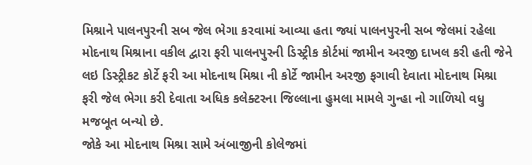મિશ્રાને પાલનપુરની સબ જેલ ભેગા કરવામાં આવ્યા હતા જ્યાં પાલનપુરની સબ જેલમાં રહેલા મોદનાથ મિશ્રાના વકીલ દ્વારા ફરી પાલનપુરની ડિસ્ટ્રીક કોર્ટમાં જામીન અરજી દાખલ કરી હતી જેને લઇ ડિસ્ટ્રીકટ કોર્ટે ફરી આ મોદનાથ મિશ્રા ની કોર્ટે જામીન અરજી ફગાવી દેવાતા મોદનાથ મિશ્રા ફરી જેલ ભેગા કરી દેવાતા અધિક કલેક્ટરના જિલ્લાના હુમલા મામલે ગુન્હા નો ગાળિયો વધુ મજબૂત બન્યો છે.
જોકે આ મોદનાથ મિશ્રા સામે અંબાજીની કોલેજમાં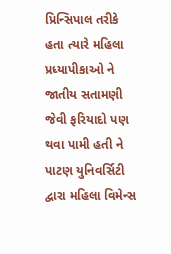પ્રિન્સિપાલ તરીકે હતા ત્યારે મહિલા પ્રધ્યાપીકાઓ ને જાતીય સતામણી જેવી ફરિયાદો પણ થવા પામી હતી ને પાટણ યુનિવર્સિટી દ્વારા મહિલા વિમેન્સ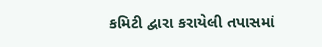કમિટી દ્વારા કરાયેલી તપાસમાં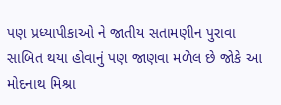પણ પ્રધ્યાપીકાઓ ને જાતીય સતામણીન પુરાવા સાબિત થયા હોવાનું પણ જાણવા મળેલ છે જોકે આ મોદનાથ મિશ્રા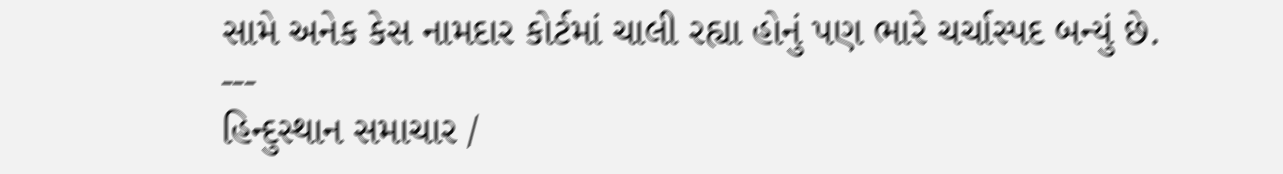સામે અનેક કેસ નામદાર કોર્ટમાં ચાલી રહ્યા હોનું પણ ભારે ચર્ચાસ્પદ બન્યું છે.
---
હિન્દુસ્થાન સમાચાર /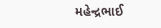મહેન્દ્રભાઈ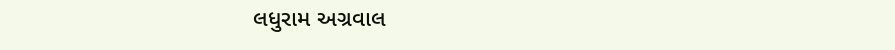લધુરામ અગ્રવાલ